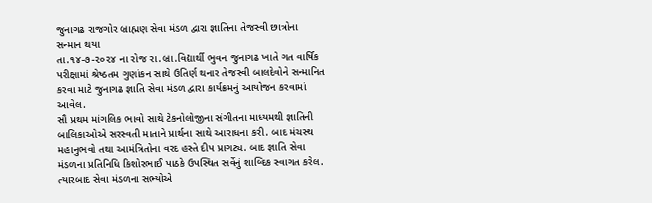જુનાગઢ રાજગોર બ્રાહ્મણ સેવા મંડળ દ્વારા જ્ઞાતિના તેજસ્વી છાત્રોના સન્માન થયા
તા.૧૪-૭-૨૦૨૪ ના રોજ રા.બ્રા.વિદ્યાર્થી ભુવન જુનાગઢ ખાતે ગત વાર્ષિક પરીક્ષામાં શ્રેષ્ઠતમ ગુણાંકન સાથે ઉતિર્ણ થનાર તેજસ્વી બાલદેવોને સન્માનિત કરવા માટે જુનાગઢ જ્ઞાતિ સેવા મંડળ દ્વારા કાર્યક્રમનું આયોજન કરવામાં આવેલ.
સૌ પ્રથમ માંગલિક ભાવો સાથે ટેકનોલોજીના સંગીતના માધ્યમથી જ્ઞાતિની બાલિકાઓએ સરસ્વતી માતાને પ્રાર્થના સાથે આરાધના કરી. બાદ મંચસ્થ મહાનુભવો તથા આમંત્રિતોના વરદ હસ્તે દીપ પ્રાગટ્ય. બાદ જ્ઞાતિ સેવા મંડળના પ્રતિનિધિ કિશોરભાઈ પાઠકે ઉપસ્થિત સર્વેનું શાબ્દિક સ્વાગત કરેલ. ત્યારબાદ સેવા મંડળના સભ્યોએ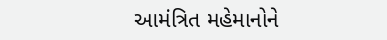આમંત્રિત મહેમાનોને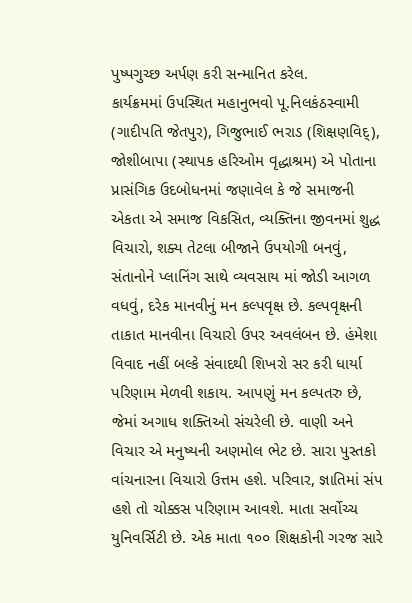પુષ્પગુચ્છ અર્પણ કરી સન્માનિત કરેલ.
કાર્યક્રમમાં ઉપસ્થિત મહાનુભવો પૂ.નિલકંઠસ્વામી (ગાદીપતિ જેતપુર), ગિજુભાઈ ભરાડ (શિક્ષણવિદ્), જોશીબાપા (સ્થાપક હરિઓમ વૃદ્ધાશ્રમ) એ પોતાના પ્રાસંગિક ઉદબોધનમાં જણાવેલ કે જે સમાજની એકતા એ સમાજ વિકસિત, વ્યક્તિના જીવનમાં શુદ્ધ વિચારો, શક્ય તેટલા બીજાને ઉપયોગી બનવું, સંતાનોને પ્લાનિંગ સાથે વ્યવસાય માં જોડી આગળ વધવું, દરેક માનવીનું મન કલ્પવૃક્ષ છે. કલ્પવૃક્ષની તાકાત માનવીના વિચારો ઉપર અવલંબન છે. હંમેશા વિવાદ નહીં બલ્કે સંવાદથી શિખરો સર કરી ધાર્યા પરિણામ મેળવી શકાય. આપણું મન કલ્પતરુ છે, જેમાં અગાધ શક્તિઓ સંચરેલી છે. વાણી અને વિચાર એ મનુષ્યની અણમોલ ભેટ છે. સારા પુસ્તકો વાંચનારના વિચારો ઉત્તમ હશે. પરિવાર, જ્ઞાતિમાં સંપ હશે તો ચોક્કસ પરિણામ આવશે. માતા સર્વોચ્ચ યુનિવર્સિટી છે. એક માતા ૧૦૦ શિક્ષકોની ગરજ સારે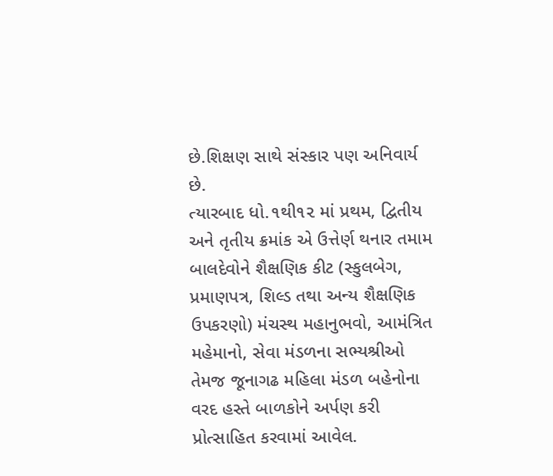છે.શિક્ષણ સાથે સંસ્કાર પણ અનિવાર્ય છે.
ત્યારબાદ ધો.૧થી૧૨ માં પ્રથમ, દ્વિતીય અને તૃતીય ક્રમાંક એ ઉત્તેર્ણ થનાર તમામ બાલદેવોને શૈક્ષણિક કીટ (સ્કુલબેગ, પ્રમાણપત્ર, શિલ્ડ તથા અન્ય શૈક્ષણિક ઉપકરણો) મંચસ્થ મહાનુભવો, આમંત્રિત મહેમાનો, સેવા મંડળના સભ્યશ્રીઓ તેમજ જૂનાગઢ મહિલા મંડળ બહેનોના વરદ હસ્તે બાળકોને અર્પણ કરી પ્રોત્સાહિત કરવામાં આવેલ.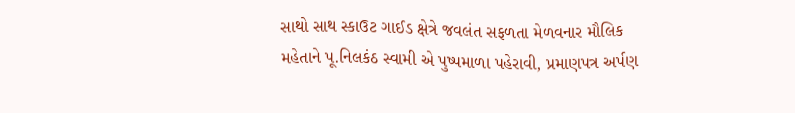સાથો સાથ સ્કાઉટ ગાઈડ ક્ષેત્રે જવલંત સફળતા મેળવનાર મૌલિક મહેતાને પૂ.નિલકંઠ સ્વામી એ પુષ્પમાળા પહેરાવી, પ્રમાણપત્ર અર્પણ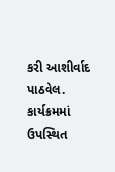કરી આશીર્વાદ પાઠવેલ.
કાર્યક્રમમાં ઉપસ્થિત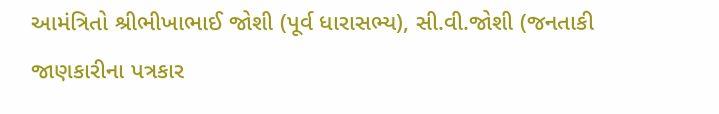આમંત્રિતો શ્રીભીખાભાઈ જોશી (પૂર્વ ધારાસભ્ય), સી.વી.જોશી (જનતાકી જાણકારીના પત્રકાર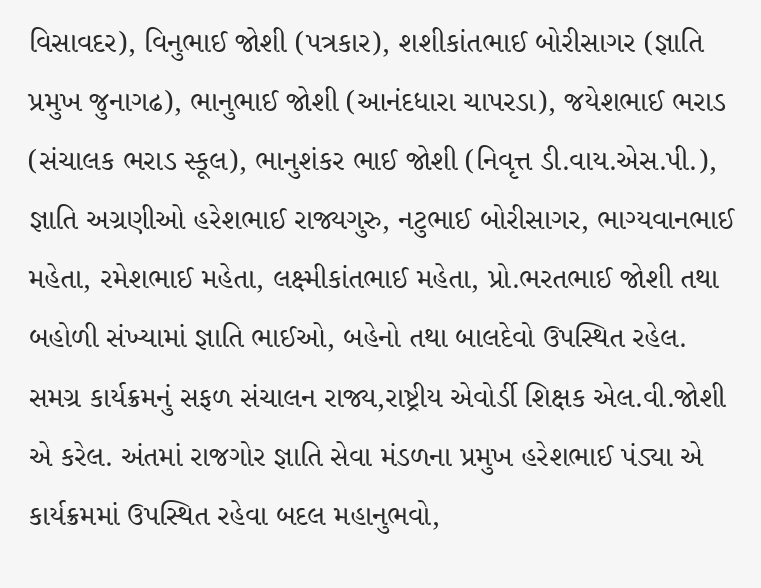વિસાવદર), વિનુભાઈ જોશી (પત્રકાર), શશીકાંતભાઈ બોરીસાગર (જ્ઞાતિ પ્રમુખ જુનાગઢ), ભાનુભાઈ જોશી (આનંદધારા ચાપરડા), જયેશભાઈ ભરાડ (સંચાલક ભરાડ સ્કૂલ), ભાનુશંકર ભાઈ જોશી (નિવૃત્ત ડી.વાય.એસ.પી.), જ્ઞાતિ અગ્રણીઓ હરેશભાઈ રાજ્યગુરુ, નટુભાઈ બોરીસાગર, ભાગ્યવાનભાઈ મહેતા, રમેશભાઈ મહેતા, લક્ષ્મીકાંતભાઈ મહેતા, પ્રો.ભરતભાઈ જોશી તથા બહોળી સંખ્યામાં જ્ઞાતિ ભાઈઓ, બહેનો તથા બાલદેવો ઉપસ્થિત રહેલ.
સમગ્ર કાર્યક્રમનું સફળ સંચાલન રાજ્ય,રાષ્ટ્રીય એવોર્ડી શિક્ષક એલ.વી.જોશી એ કરેલ. અંતમાં રાજગોર જ્ઞાતિ સેવા મંડળના પ્રમુખ હરેશભાઈ પંડ્યા એ કાર્યક્રમમાં ઉપસ્થિત રહેવા બદલ મહાનુભવો,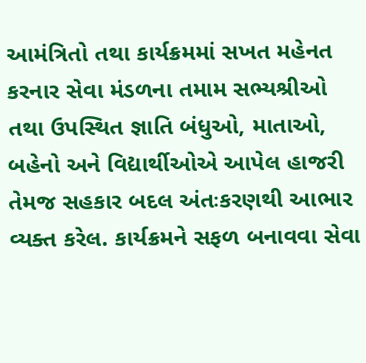આમંત્રિતો તથા કાર્યક્રમમાં સખત મહેનત કરનાર સેવા મંડળના તમામ સભ્યશ્રીઓ તથા ઉપસ્થિત જ્ઞાતિ બંધુઓ, માતાઓ, બહેનો અને વિદ્યાર્થીઓએ આપેલ હાજરી તેમજ સહકાર બદલ અંતઃકરણથી આભાર વ્યક્ત કરેલ. કાર્યક્રમને સફળ બનાવવા સેવા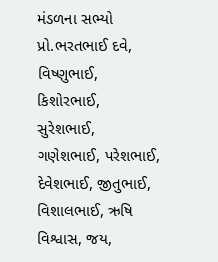મંડળના સભ્યો પ્રો.ભરતભાઈ દવે, વિષ્ણુભાઈ, કિશોરભાઈ, સુરેશભાઈ, ગણેશભાઈ, પરેશભાઈ, દેવેશભાઈ, જીતુભાઈ, વિશાલભાઈ, ઋષિ વિશ્વાસ, જય,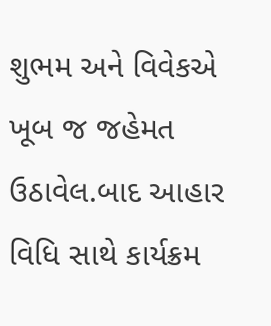શુભમ અને વિવેકએ ખૂબ જ જહેમત ઉઠાવેલ.બાદ આહાર વિધિ સાથે કાર્યક્રમ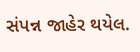સંપન્ન જાહેર થયેલ.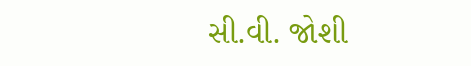સી.વી. જોશી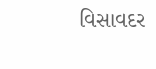વિસાવદર